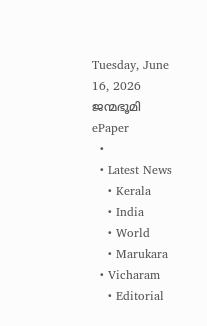Tuesday, June 16, 2026
ജന്മഭൂമി
ePaper
  •
  • Latest News
    • Kerala
    • India
    • World
    • Marukara
  • Vicharam
    • Editorial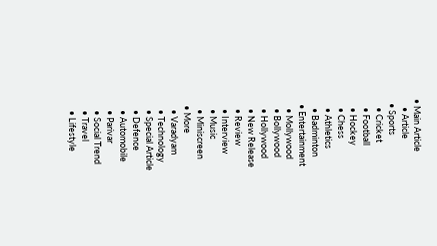• Main Article
    • Article
  • Sports
    • Cricket
    • Football
    • Hockey
    • Chess
    • Athletics
    • Badminton
  • Entertainment
    • Mollywood
    • Bollywood
    • Hollywood
    • New Release
    • Review
    • Interview
    • Music
    • Miniscreen
  • More
    • Varadyam
    • Technology
    • Special Article
    • Defence
    • Automobile
    • Parivar
    • Social Trend
    • Travel
    • Lifestyle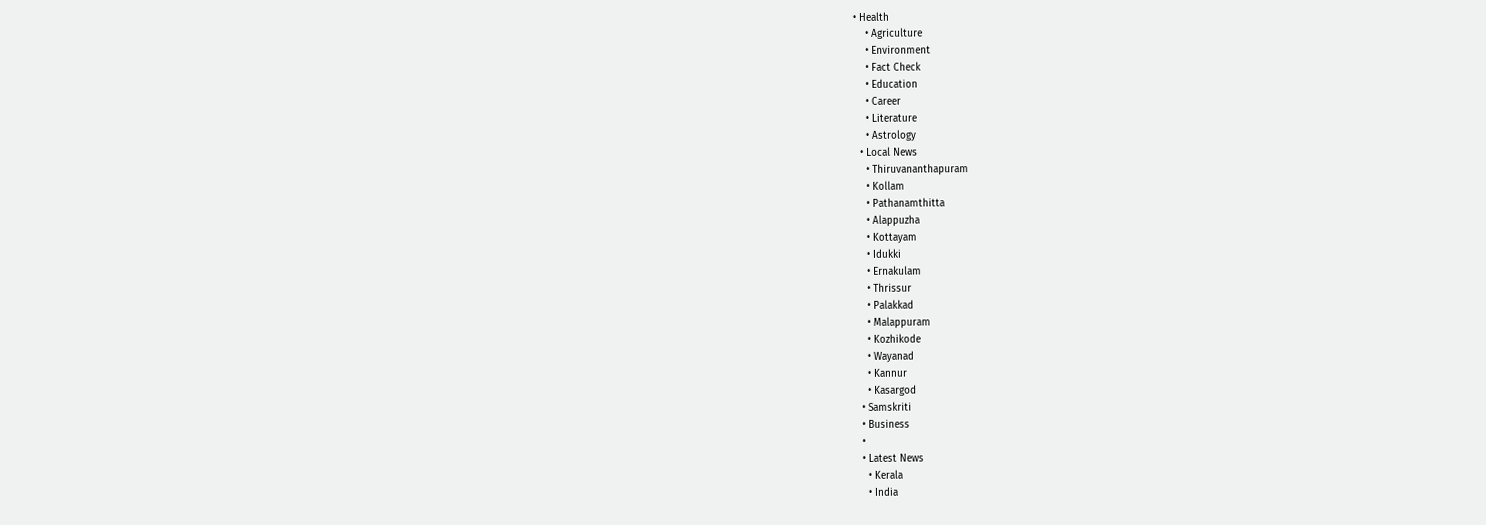• Health
    • Agriculture
    • Environment
    • Fact Check
    • Education
    • Career
    • Literature
    • Astrology
  • Local News
    • Thiruvananthapuram
    • Kollam
    • Pathanamthitta
    • Alappuzha
    • Kottayam
    • Idukki
    • Ernakulam
    • Thrissur
    • Palakkad
    • Malappuram
    • Kozhikode
    • Wayanad
    • Kannur
    • Kasargod
  • Samskriti
  • Business
  •
  • Latest News
    • Kerala
    • India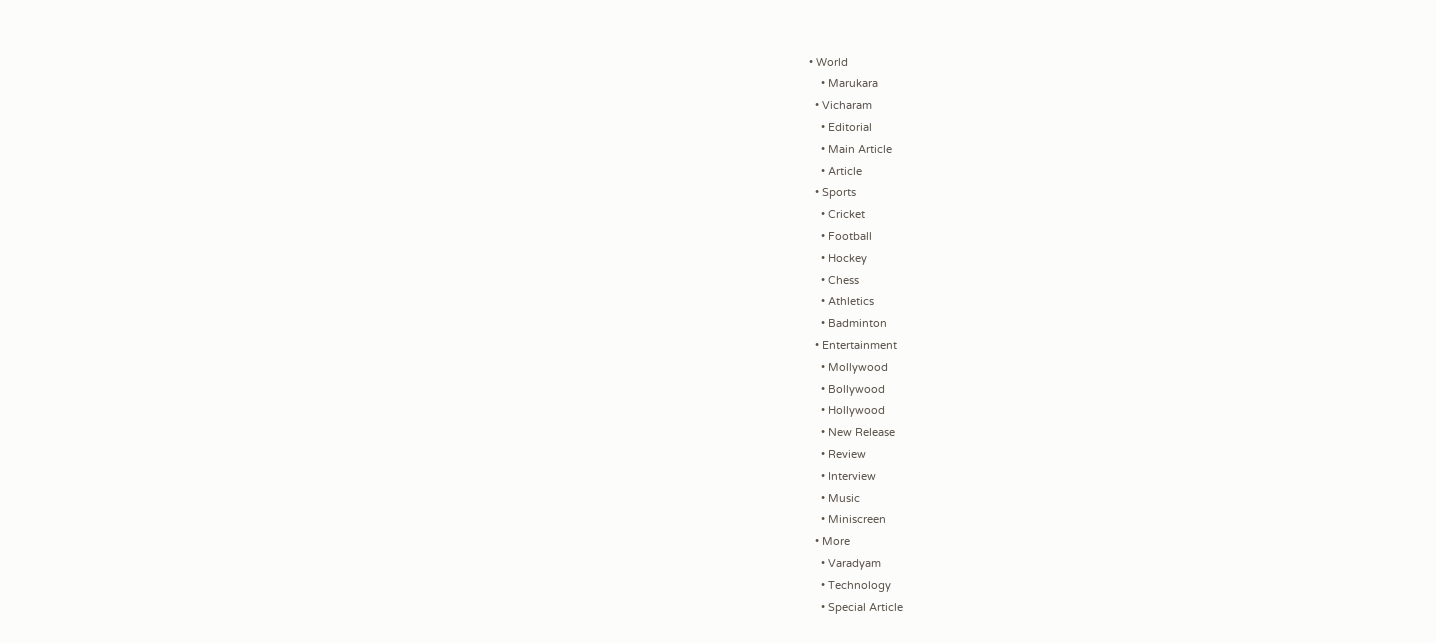• World
    • Marukara
  • Vicharam
    • Editorial
    • Main Article
    • Article
  • Sports
    • Cricket
    • Football
    • Hockey
    • Chess
    • Athletics
    • Badminton
  • Entertainment
    • Mollywood
    • Bollywood
    • Hollywood
    • New Release
    • Review
    • Interview
    • Music
    • Miniscreen
  • More
    • Varadyam
    • Technology
    • Special Article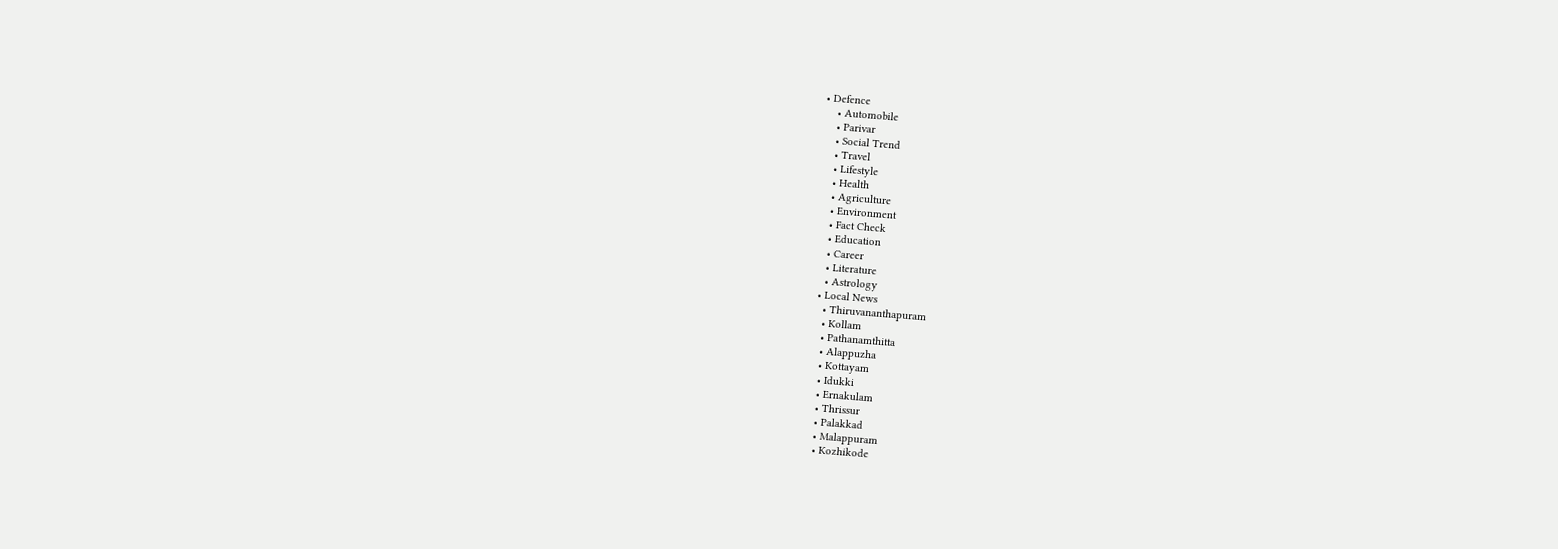• Defence
    • Automobile
    • Parivar
    • Social Trend
    • Travel
    • Lifestyle
    • Health
    • Agriculture
    • Environment
    • Fact Check
    • Education
    • Career
    • Literature
    • Astrology
  • Local News
    • Thiruvananthapuram
    • Kollam
    • Pathanamthitta
    • Alappuzha
    • Kottayam
    • Idukki
    • Ernakulam
    • Thrissur
    • Palakkad
    • Malappuram
    • Kozhikode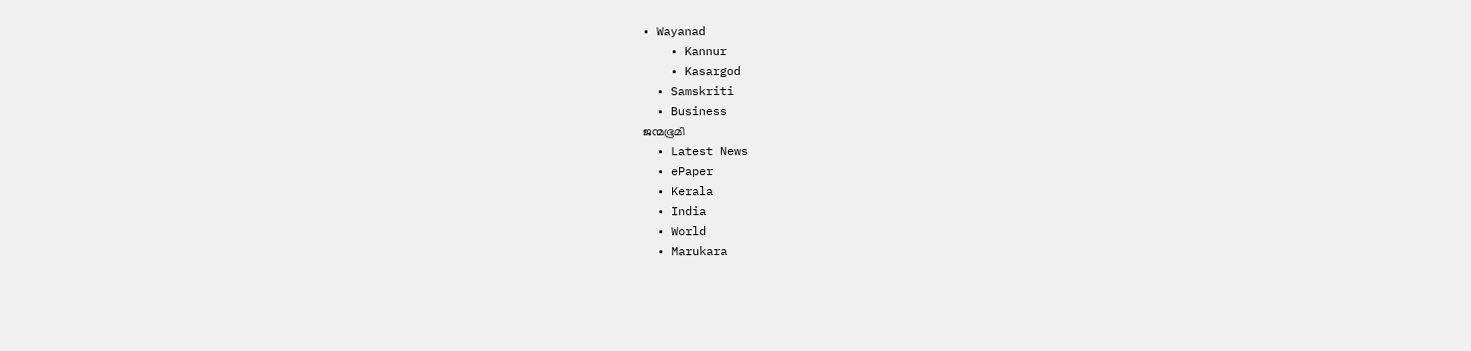• Wayanad
    • Kannur
    • Kasargod
  • Samskriti
  • Business
ജന്മഭൂമി
  • Latest News
  • ePaper
  • Kerala
  • India
  • World
  • Marukara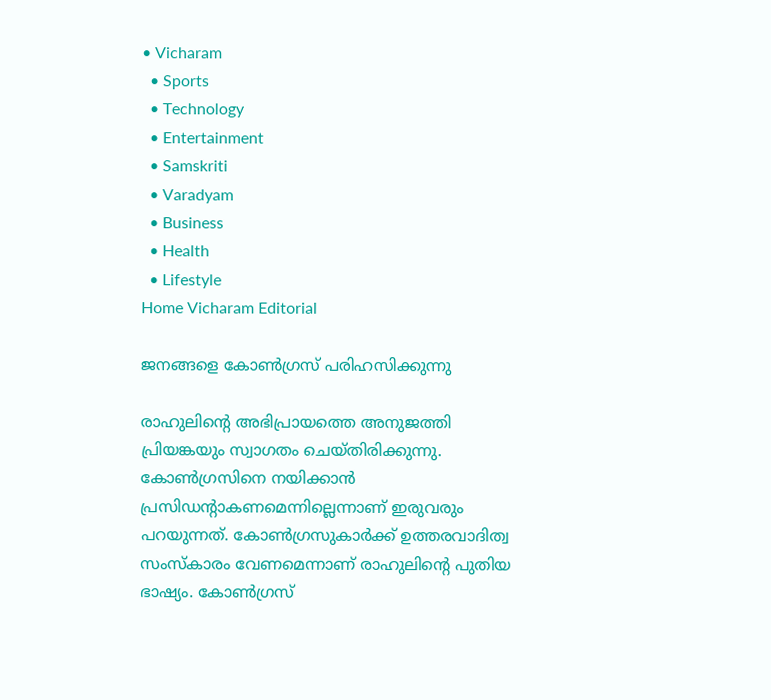• Vicharam
  • Sports
  • Technology
  • Entertainment
  • Samskriti
  • Varadyam
  • Business
  • Health
  • Lifestyle
Home Vicharam Editorial

ജനങ്ങളെ കോണ്‍ഗ്രസ് പരിഹസിക്കുന്നു

രാഹുലിന്റെ അഭിപ്രായത്തെ അനുജത്തി പ്രിയങ്കയും സ്വാഗതം ചെയ്തിരിക്കുന്നു. കോണ്‍ഗ്രസിനെ നയിക്കാന്‍ പ്രസിഡന്റാകണമെന്നില്ലെന്നാണ് ഇരുവരും പറയുന്നത്. കോണ്‍ഗ്രസുകാര്‍ക്ക് ഉത്തരവാദിത്വ സംസ്‌കാരം വേണമെന്നാണ് രാഹുലിന്റെ പുതിയ ഭാഷ്യം. കോണ്‍ഗ്രസ്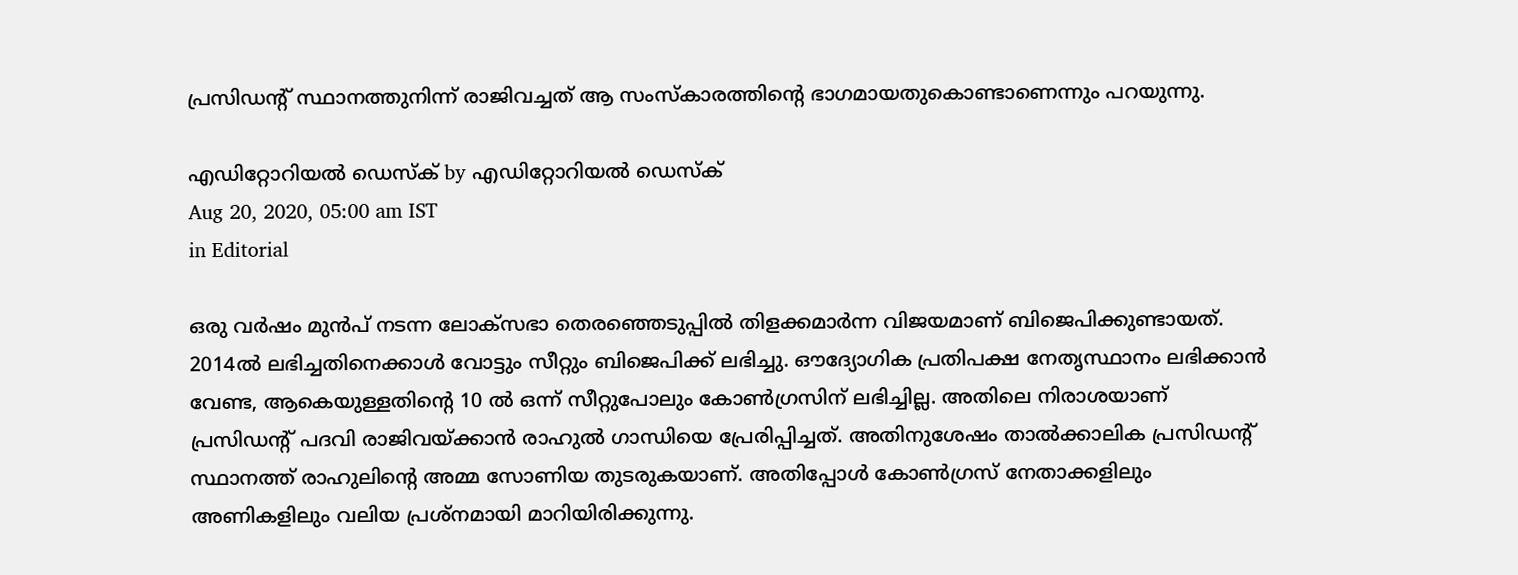പ്രസിഡന്റ് സ്ഥാനത്തുനിന്ന് രാജിവച്ചത് ആ സംസ്‌കാരത്തിന്റെ ഭാഗമായതുകൊണ്ടാണെന്നും പറയുന്നു.

എഡിറ്റോറിയൽ ഡെസ്ക് by എഡിറ്റോറിയൽ ഡെസ്ക്
Aug 20, 2020, 05:00 am IST
in Editorial

ഒരു വര്‍ഷം മുന്‍പ് നടന്ന ലോക്‌സഭാ തെരഞ്ഞെടുപ്പില്‍ തിളക്കമാര്‍ന്ന വിജയമാണ് ബിജെപിക്കുണ്ടായത്. 2014ല്‍ ലഭിച്ചതിനെക്കാള്‍ വോട്ടും സീറ്റും ബിജെപിക്ക് ലഭിച്ചു. ഔദ്യോഗിക പ്രതിപക്ഷ നേതൃസ്ഥാനം ലഭിക്കാന്‍ വേണ്ട, ആകെയുള്ളതിന്റെ 10 ല്‍ ഒന്ന് സീറ്റുപോലും കോണ്‍ഗ്രസിന് ലഭിച്ചില്ല. അതിലെ നിരാശയാണ് പ്രസിഡന്റ് പദവി രാജിവയ്‌ക്കാന്‍ രാഹുല്‍ ഗാന്ധിയെ പ്രേരിപ്പിച്ചത്. അതിനുശേഷം താല്‍ക്കാലിക പ്രസിഡന്റ് സ്ഥാനത്ത് രാഹുലിന്റെ അമ്മ സോണിയ തുടരുകയാണ്. അതിപ്പോള്‍ കോണ്‍ഗ്രസ് നേതാക്കളിലും അണികളിലും വലിയ പ്രശ്‌നമായി മാറിയിരിക്കുന്നു.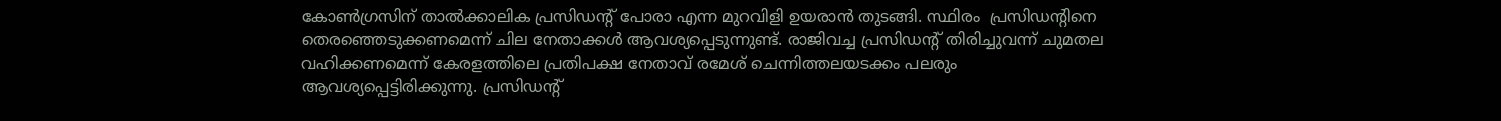കോണ്‍ഗ്രസിന് താല്‍ക്കാലിക പ്രസിഡന്റ് പോരാ എന്ന മുറവിളി ഉയരാന്‍ തുടങ്ങി. സ്ഥിരം  പ്രസിഡന്റിനെ തെരഞ്ഞെടുക്കണമെന്ന് ചില നേതാക്കള്‍ ആവശ്യപ്പെടുന്നുണ്ട്. രാജിവച്ച പ്രസിഡന്റ് തിരിച്ചുവന്ന് ചുമതല വഹിക്കണമെന്ന് കേരളത്തിലെ പ്രതിപക്ഷ നേതാവ് രമേശ് ചെന്നിത്തലയടക്കം പലരും ആവശ്യപ്പെട്ടിരിക്കുന്നു. പ്രസിഡന്റ്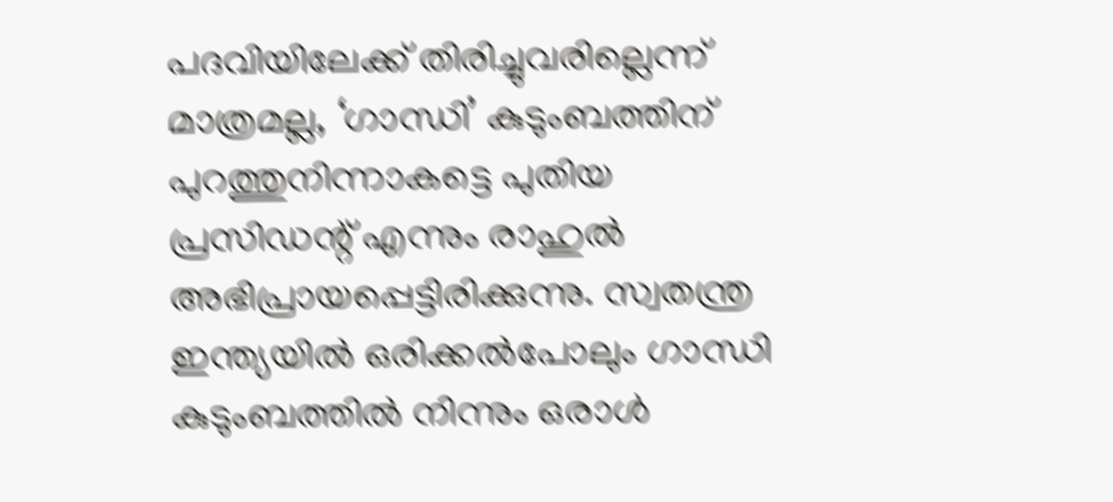പദവിയിലേക്ക് തിരിച്ചുവരില്ലെന്ന് മാത്രമല്ല, ‘ഗാന്ധി’ കുടുംബത്തിന് പുറത്തുനിന്നാകട്ടെ പുതിയ പ്രസിഡന്റ് എന്നും രാഹുല്‍ അഭിപ്രായപ്പെട്ടിരിക്കുന്നു. സ്വതന്ത്ര ഇന്ത്യയില്‍ ഒരിക്കല്‍പോലും ഗാന്ധി കുടുംബത്തില്‍ നിന്നും ഒരാള്‍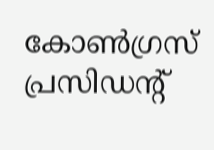കോണ്‍ഗ്രസ് പ്രസിഡന്റ്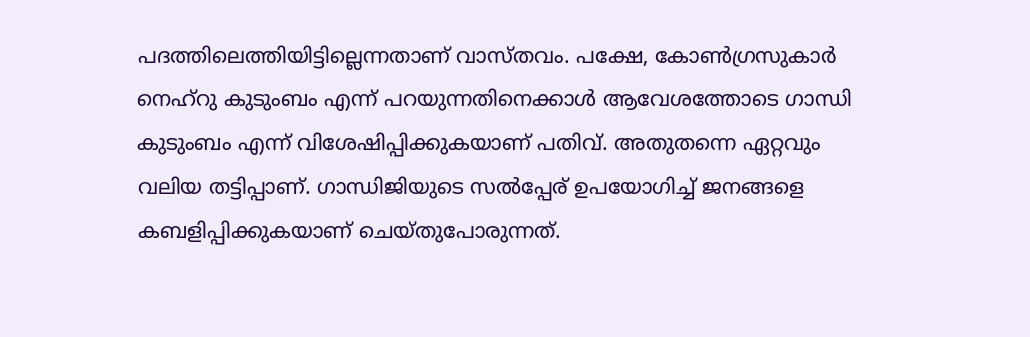പദത്തിലെത്തിയിട്ടില്ലെന്നതാണ് വാസ്തവം. പക്ഷേ, കോണ്‍ഗ്രസുകാര്‍ നെഹ്‌റു കുടുംബം എന്ന് പറയുന്നതിനെക്കാള്‍ ആവേശത്തോടെ ഗാന്ധി കുടുംബം എന്ന് വിശേഷിപ്പിക്കുകയാണ് പതിവ്. അതുതന്നെ ഏറ്റവും വലിയ തട്ടിപ്പാണ്. ഗാന്ധിജിയുടെ സല്‍പ്പേര് ഉപയോഗിച്ച് ജനങ്ങളെ കബളിപ്പിക്കുകയാണ് ചെയ്തുപോരുന്നത്.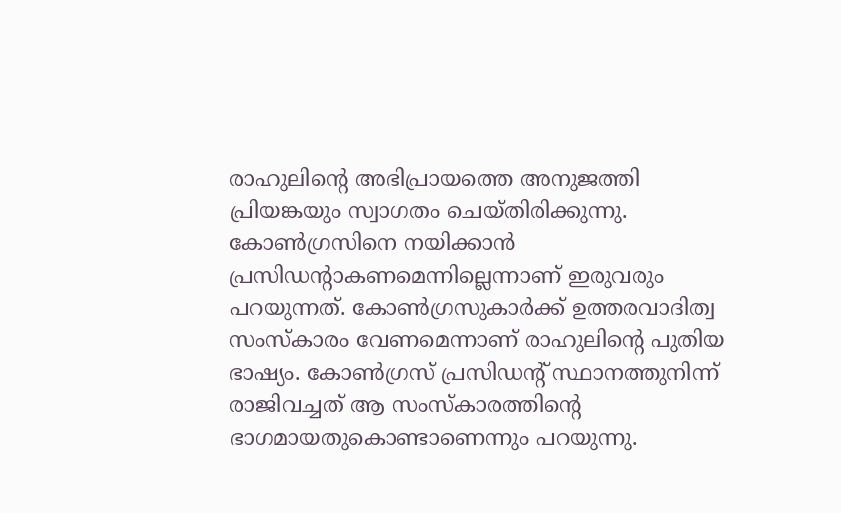രാഹുലിന്റെ അഭിപ്രായത്തെ അനുജത്തി പ്രിയങ്കയും സ്വാഗതം ചെയ്തിരിക്കുന്നു. കോണ്‍ഗ്രസിനെ നയിക്കാന്‍ പ്രസിഡന്റാകണമെന്നില്ലെന്നാണ് ഇരുവരും പറയുന്നത്. കോണ്‍ഗ്രസുകാര്‍ക്ക് ഉത്തരവാദിത്വ സംസ്‌കാരം വേണമെന്നാണ് രാഹുലിന്റെ പുതിയ ഭാഷ്യം. കോണ്‍ഗ്രസ് പ്രസിഡന്റ് സ്ഥാനത്തുനിന്ന് രാജിവച്ചത് ആ സംസ്‌കാരത്തിന്റെ ഭാഗമായതുകൊണ്ടാണെന്നും പറയുന്നു.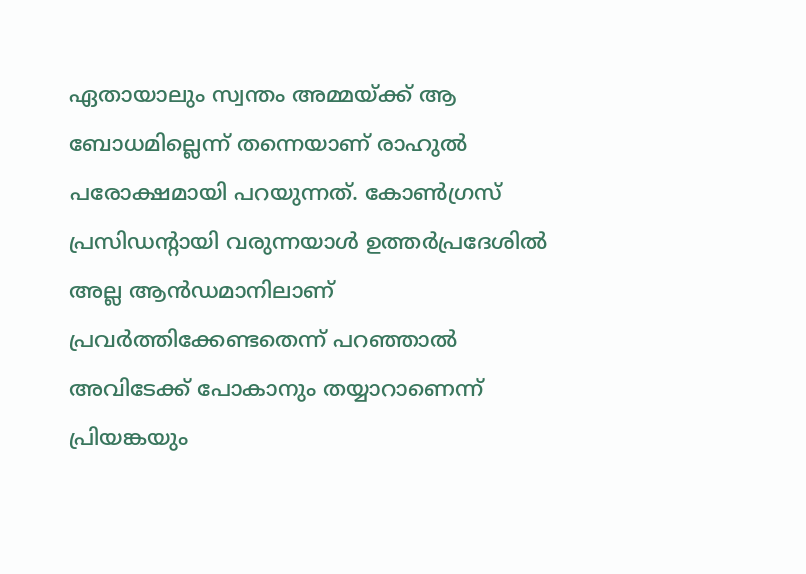ഏതായാലും സ്വന്തം അമ്മയ്‌ക്ക് ആ ബോധമില്ലെന്ന് തന്നെയാണ് രാഹുല്‍ പരോക്ഷമായി പറയുന്നത്. കോണ്‍ഗ്രസ് പ്രസിഡന്റായി വരുന്നയാള്‍ ഉത്തര്‍പ്രദേശില്‍ അല്ല ആന്‍ഡമാനിലാണ് പ്രവര്‍ത്തിക്കേണ്ടതെന്ന് പറഞ്ഞാല്‍ അവിടേക്ക് പോകാനും തയ്യാറാണെന്ന് പ്രിയങ്കയും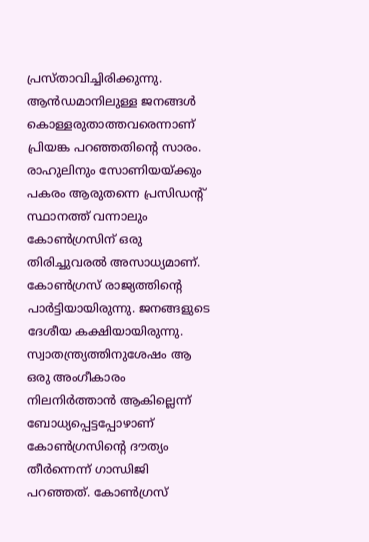പ്രസ്താവിച്ചിരിക്കുന്നു. ആന്‍ഡമാനിലുള്ള ജനങ്ങള്‍ കൊള്ളരുതാത്തവരെന്നാണ് പ്രിയങ്ക പറഞ്ഞതിന്റെ സാരം. രാഹുലിനും സോണിയയ്‌ക്കും പകരം ആരുതന്നെ പ്രസിഡന്റ് സ്ഥാനത്ത് വന്നാലും കോണ്‍ഗ്രസിന് ഒരു തിരിച്ചുവരല്‍ അസാധ്യമാണ്. കോണ്‍ഗ്രസ് രാജ്യത്തിന്റെ പാര്‍ട്ടിയായിരുന്നു. ജനങ്ങളുടെ ദേശീയ കക്ഷിയായിരുന്നു. സ്വാതന്ത്ര്യത്തിനുശേഷം ആ ഒരു അംഗീകാരം നിലനിര്‍ത്താന്‍ ആകില്ലെന്ന് ബോധ്യപ്പെട്ടപ്പോഴാണ് കോണ്‍ഗ്രസിന്റെ ദൗത്യം തീര്‍ന്നെന്ന് ഗാന്ധിജി പറഞ്ഞത്. കോണ്‍ഗ്രസ്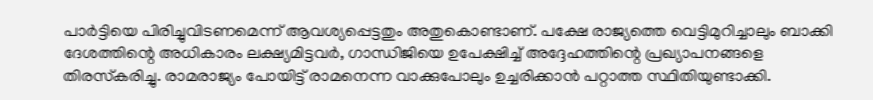പാര്‍ട്ടിയെ പിരിച്ചുവിടണമെന്ന് ആവശ്യപ്പെട്ടതും അതുകൊണ്ടാണ്. പക്ഷേ രാജ്യത്തെ വെട്ടിമുറിച്ചാലും ബാക്കി ദേശത്തിന്റെ അധികാരം ലക്ഷ്യമിട്ടവര്‍, ഗാന്ധിജിയെ ഉപേക്ഷിച്ച് അദ്ദേഹത്തിന്റെ പ്രഖ്യാപനങ്ങളെ തിരസ്‌കരിച്ചു. രാമരാജ്യം പോയിട്ട് രാമനെന്ന വാക്കുപോലും ഉച്ചരിക്കാന്‍ പറ്റാത്ത സ്ഥിതിയുണ്ടാക്കി.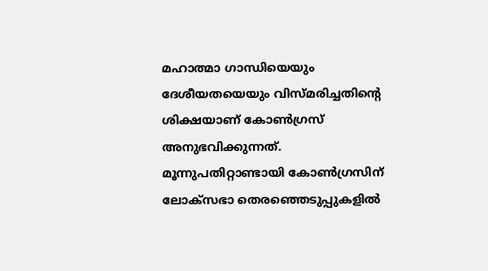മഹാത്മാ ഗാന്ധിയെയും ദേശീയതയെയും വിസ്മരിച്ചതിന്റെ ശിക്ഷയാണ് കോണ്‍ഗ്രസ് അനുഭവിക്കുന്നത്. മൂന്നുപതിറ്റാണ്ടായി കോണ്‍ഗ്രസിന് ലോക്‌സഭാ തെരഞ്ഞെടുപ്പുകളില്‍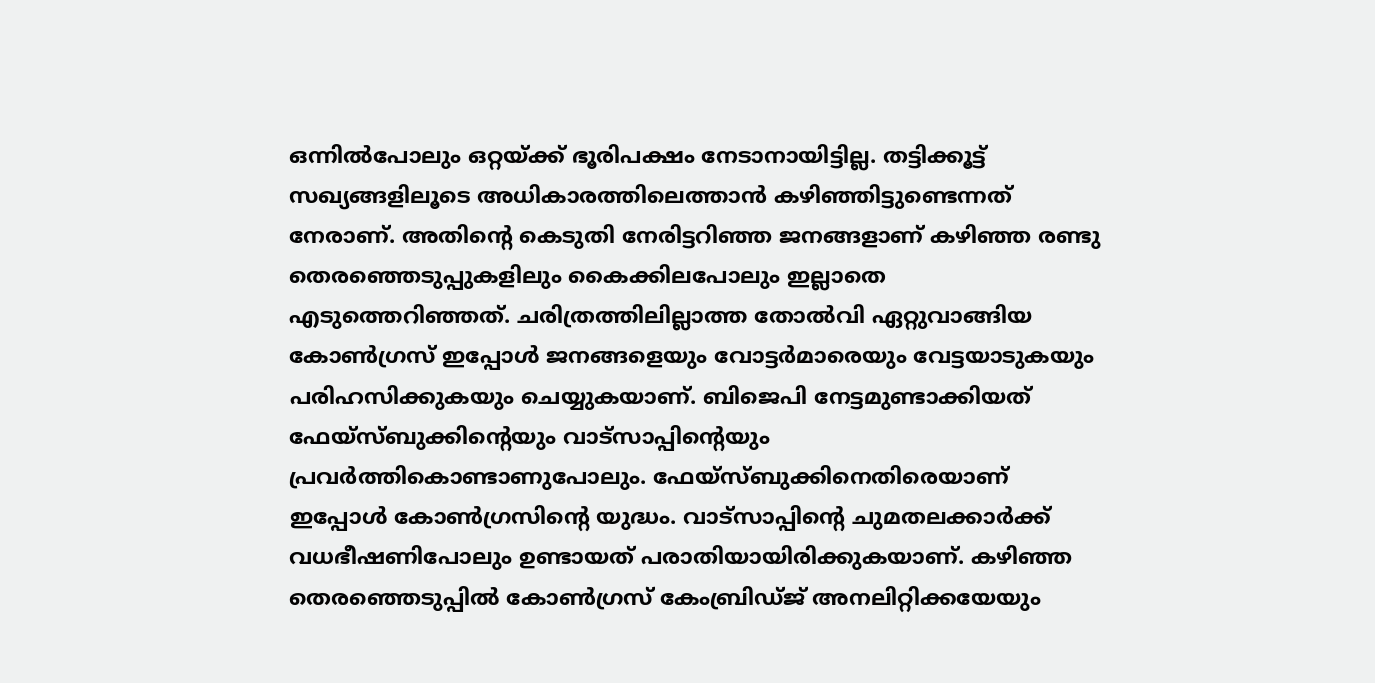ഒന്നില്‍പോലും ഒറ്റയ്‌ക്ക് ഭൂരിപക്ഷം നേടാനായിട്ടില്ല. തട്ടിക്കൂട്ട് സഖ്യങ്ങളിലൂടെ അധികാരത്തിലെത്താന്‍ കഴിഞ്ഞിട്ടുണ്ടെന്നത് നേരാണ്. അതിന്റെ കെടുതി നേരിട്ടറിഞ്ഞ ജനങ്ങളാണ് കഴിഞ്ഞ രണ്ടു തെരഞ്ഞെടുപ്പുകളിലും കൈക്കിലപോലും ഇല്ലാതെ എടുത്തെറിഞ്ഞത്. ചരിത്രത്തിലില്ലാത്ത തോല്‍വി ഏറ്റുവാങ്ങിയ കോണ്‍ഗ്രസ് ഇപ്പോള്‍ ജനങ്ങളെയും വോട്ടര്‍മാരെയും വേട്ടയാടുകയും പരിഹസിക്കുകയും ചെയ്യുകയാണ്. ബിജെപി നേട്ടമുണ്ടാക്കിയത് ഫേയ്‌സ്ബുക്കിന്റെയും വാട്‌സാപ്പിന്റെയും പ്രവര്‍ത്തികൊണ്ടാണുപോലും. ഫേയ്‌സ്ബുക്കിനെതിരെയാണ് ഇപ്പോള്‍ കോണ്‍ഗ്രസിന്റെ യുദ്ധം. വാട്‌സാപ്പിന്റെ ചുമതലക്കാര്‍ക്ക് വധഭീഷണിപോലും ഉണ്ടായത് പരാതിയായിരിക്കുകയാണ്. കഴിഞ്ഞ തെരഞ്ഞെടുപ്പില്‍ കോണ്‍ഗ്രസ് കേംബ്രിഡ്ജ് അനലിറ്റിക്കയേയും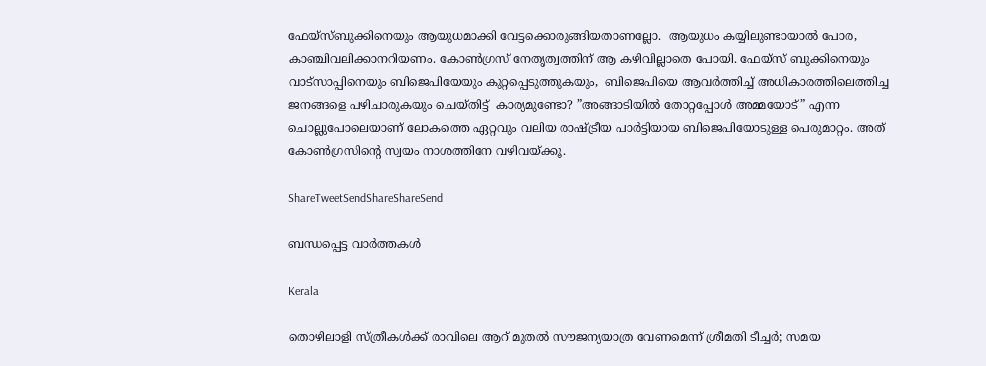ഫേയ്‌സ്ബുക്കിനെയും ആയുധമാക്കി വേട്ടക്കൊരുങ്ങിയതാണല്ലോ.  ആയുധം കയ്യിലുണ്ടായാല്‍ പോര, കാഞ്ചിവലിക്കാനറിയണം. കോണ്‍ഗ്രസ് നേതൃത്വത്തിന് ആ കഴിവില്ലാതെ പോയി. ഫേയ്‌സ് ബുക്കിനെയും വാട്‌സാപ്പിനെയും ബിജെപിയേയും കുറ്റപ്പെടുത്തുകയും,  ബിജെപിയെ ആവര്‍ത്തിച്ച് അധികാരത്തിലെത്തിച്ച ജനങ്ങളെ പഴിചാരുകയും ചെയ്തിട്ട്  കാര്യമുണ്ടോ? ”അങ്ങാടിയില്‍ തോറ്റപ്പോള്‍ അമ്മയോട്” എന്ന ചൊല്ലുപോലെയാണ് ലോകത്തെ ഏറ്റവും വലിയ രാഷ്‌ട്രീയ പാര്‍ട്ടിയായ ബിജെപിയോടുള്ള പെരുമാറ്റം. അത് കോണ്‍ഗ്രസിന്റെ സ്വയം നാശത്തിനേ വഴിവയ്‌ക്കൂ.

ShareTweetSendShareShareSend

ബന്ധപ്പെട്ട വാര്‍ത്തകള്‍

Kerala

തൊഴിലാളി സ്ത്രീകള്‍ക്ക് രാവിലെ ആറ് മുതല്‍ സൗജന്യയാത്ര വേണമെന്ന് ശ്രീമതി ടീച്ചര്‍; സമയ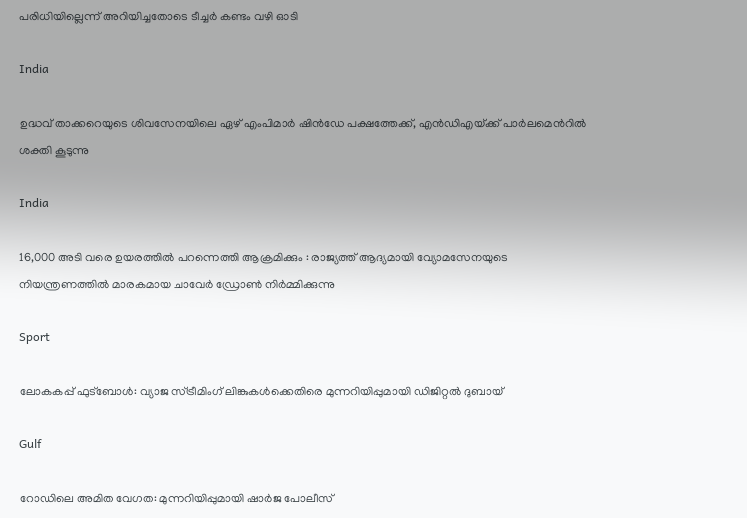പരിധിയില്ലെന്ന് അറിയിച്ചതോടെ ടീച്ചര്‍ കണ്ടം വഴി ഓടി

India

ഉദ്ധവ് താക്കറെയുടെ ശിവസേനയിലെ ഏഴ് എംപിമാര്‍ ഷിന്‍ഡേ പക്ഷത്തേക്ക്, എന്‍ഡിഎയ്‌ക്ക് പാര്‍ലമെന്‍റില്‍ ശക്തി കൂടുന്നു

India

16,000 അടി വരെ ഉയരത്തിൽ പറന്നെത്തി ആക്രമിക്കും : രാജ്യത്ത് ആദ്യമായി വ്യോമസേനയുടെ നിയന്ത്രണത്തിൽ മാരകമായ ചാവേർ ഡ്രോൺ നിർമ്മിക്കുന്നു

Sport

ലോകകപ്പ് ഫുട്ബോൾ: വ്യാജ സ്ട്രീമിംഗ് ലിങ്കുകൾക്കെതിരെ മുന്നറിയിപ്പുമായി ഡിജിറ്റൽ ദുബായ്

Gulf

റോഡിലെ അമിത വേഗത: മുന്നറിയിപ്പുമായി ഷാർജ പോലീസ്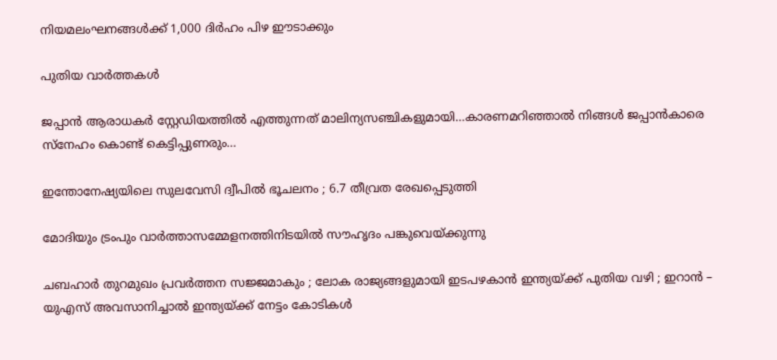നിയമലംഘനങ്ങൾക്ക് 1,000 ദിർഹം പിഴ ഈടാക്കും

പുതിയ വാര്‍ത്തകള്‍

ജപ്പാന്‍ ആരാധകര്‍ സ്റ്റേഡിയത്തില്‍ എത്തുന്നത് മാലിന്യസഞ്ചികളുമായി…കാരണമറിഞ്ഞാല്‍ നിങ്ങള്‍ ജപ്പാന്‍കാരെ സ്നേഹം കൊണ്ട് കെട്ടിപ്പുണരും…

ഇന്തോനേഷ്യയിലെ സുലവേസി ദ്വീപിൽ ഭൂചലനം ; 6.7 തീവ്രത രേഖപ്പെടുത്തി

മോദിയും ട്രംപും വാര്‍ത്താസമ്മേളനത്തിനിടയില്‍ സൗഹൃദം പങ്കുവെയ്ക്കുന്നു

ചബഹാര്‍ തുറമുഖം പ്രവർത്തന സജ്ജമാകും ; ലോക രാജ്യങ്ങളുമായി ഇടപഴകാന്‍ ഇന്ത്യയ്‌ക്ക് പുതിയ വഴി ; ഇറാൻ – യുഎസ് അവസാനിച്ചാൽ ഇന്ത്യയ്‌ക്ക് നേട്ടം കോടികൾ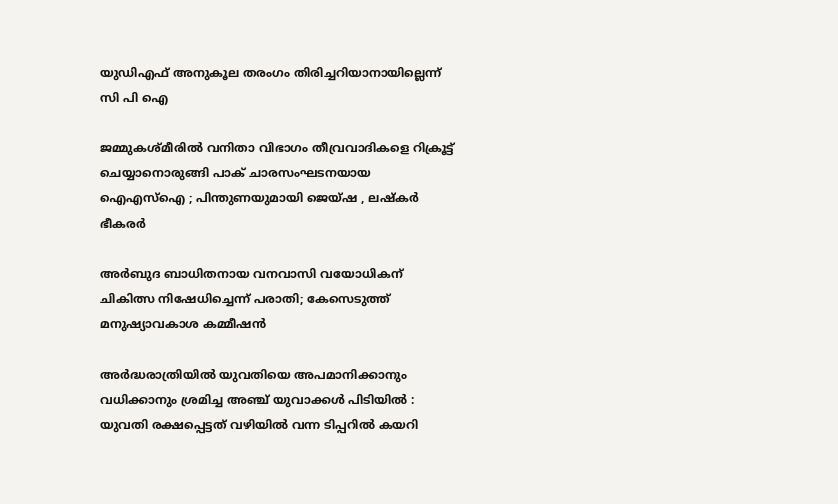യുഡിഎഫ് അനുകൂല തരംഗം തിരിച്ചറിയാനായില്ലെന്ന് സി പി ഐ

ജമ്മുകശ്മീരിൽ വനിതാ വിഭാഗം തീവ്രവാദികളെ റിക്രൂട്ട് ചെയ്യാനൊരുങ്ങി പാക് ചാരസംഘടനയായ ഐഎസ്ഐ ; പിന്തുണയുമായി ജെയ്ഷ , ലഷ്കർ ഭീകരർ

അര്‍ബുദ ബാധിതനായ വനവാസി വയോധികന് ചികിത്സ നിഷേധിച്ചെന്ന് പരാതി; കേസെടുത്ത് മനുഷ്യാവകാശ കമ്മീഷന്‍

അർദ്ധരാത്രിയിൽ യുവതിയെ അപമാനിക്കാനും വധിക്കാനും ശ്രമിച്ച അഞ്ച് യുവാക്കൾ പിടിയിൽ : യുവതി രക്ഷപ്പെട്ടത് വഴിയിൽ വന്ന ടിപ്പറിൽ കയറി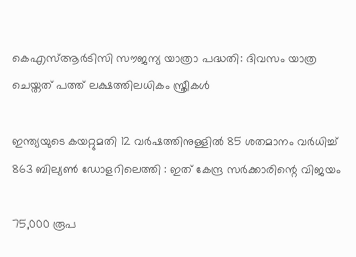കെഎസ്ആര്‍ടിസി സൗജന്യ യാത്രാ പദ്ധതി: ദിവസം യാത്ര ചെയ്തത് പത്ത് ലക്ഷത്തിലധികം സ്ത്രീകള്‍

ഇന്ത്യയുടെ കയറ്റുമതി 12 വർഷത്തിനുള്ളിൽ 85 ശതമാനം വർധിച്ച് 863 ബില്യൺ ഡോളറിലെത്തി : ഇത് കേന്ദ്ര സർക്കാരിന്റെ വിജയം

75,000 രൂപ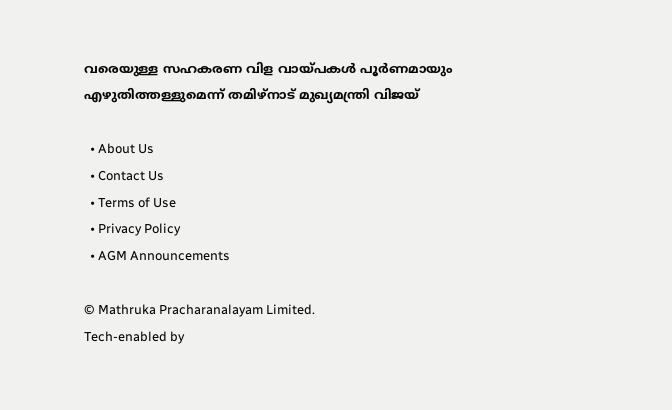വരെയുള്ള സഹകരണ വിള വായ്‌പകൾ പൂർണമായും എഴുതിത്തള്ളുമെന്ന് തമിഴ്നാട് മുഖ്യമന്ത്രി വിജയ്

  • About Us
  • Contact Us
  • Terms of Use
  • Privacy Policy
  • AGM Announcements

© Mathruka Pracharanalayam Limited.
Tech-enabled by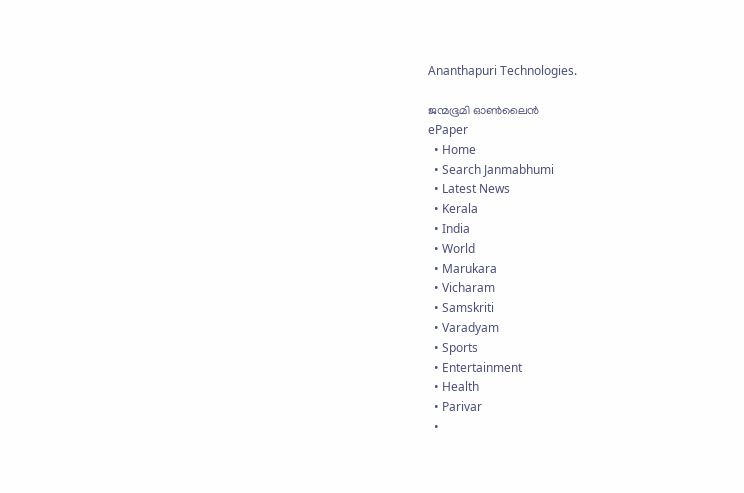Ananthapuri Technologies.

ജന്മഭൂമി ഓണ്‍ലൈന്‍
ePaper
  • Home
  • Search Janmabhumi
  • Latest News
  • Kerala
  • India
  • World
  • Marukara
  • Vicharam
  • Samskriti
  • Varadyam
  • Sports
  • Entertainment
  • Health
  • Parivar
  •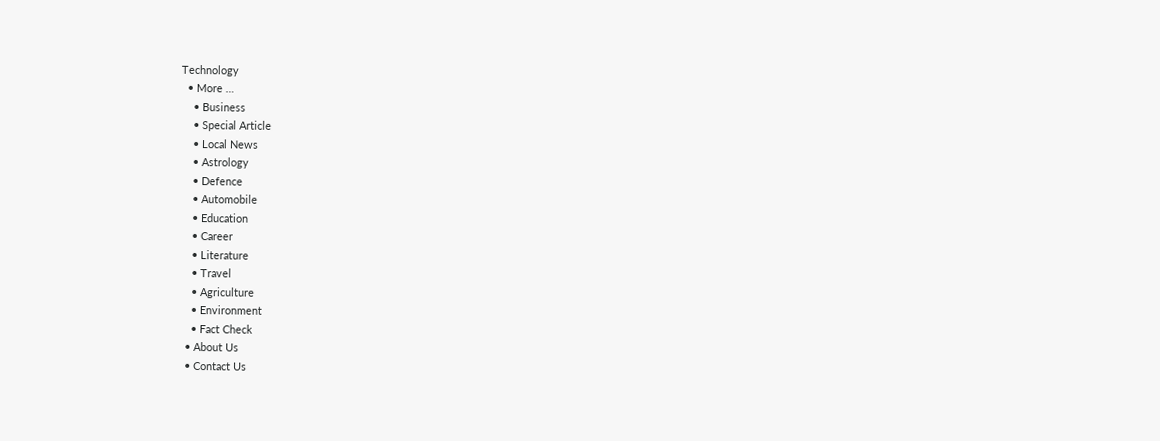Technology
  • More …
    • Business
    • Special Article
    • Local News
    • Astrology
    • Defence
    • Automobile
    • Education
    • Career
    • Literature
    • Travel
    • Agriculture
    • Environment
    • Fact Check
  • About Us
  • Contact Us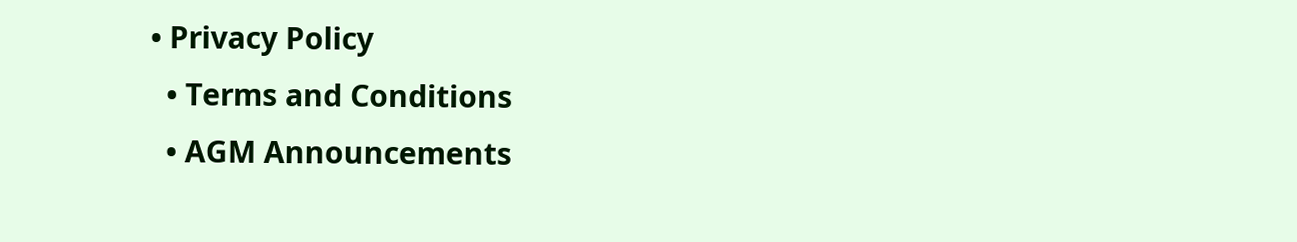• Privacy Policy
  • Terms and Conditions
  • AGM Announcements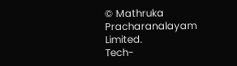© Mathruka Pracharanalayam Limited.
Tech-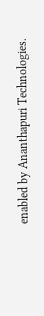enabled by Ananthapuri Technologies.